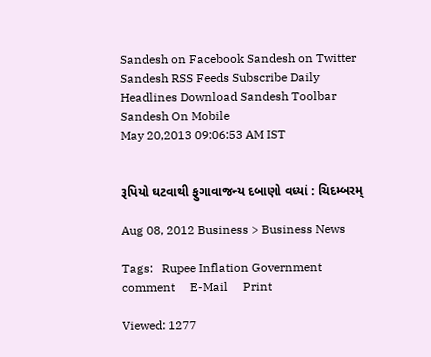Sandesh on Facebook Sandesh on Twitter Sandesh RSS Feeds Subscribe Daily Headlines Download Sandesh Toolbar Sandesh On Mobile
May 20,2013 09:06:53 AM IST


રૂપિયો ઘટવાથી ફુગાવાજન્ય દબાણો વધ્યાં : ચિદમ્બરમ્

Aug 08, 2012 Business > Business News

Tags:   Rupee Inflation Government comment     E-Mail     Print

Viewed: 1277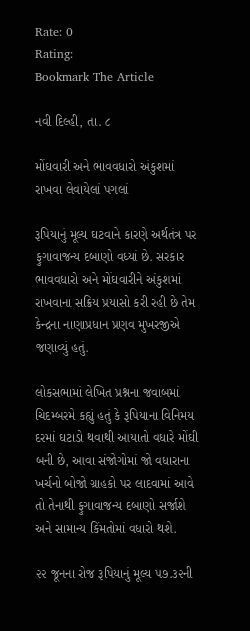Rate: 0
Rating:
Bookmark The Article

નવી દિલ્હી, તા. ૮

મોંઘવારી અને ભાવવધારો અંકુશમાં રાખવા લેવાયેલાં પગલાં

રૂપિયાનું મૂલ્ય ઘટવાને કારણે અર્થતંત્ર પર ફુગાવાજન્ય દબાણો વધ્યાં છે. સરકાર ભાવવધારો અને મોંઘવારીને અંકુશમાં રાખવાના સક્રિય પ્રયાસો કરી રહી છે તેમ કેન્દ્રના નાણાપ્રધાન પ્રણવ મુખરજીએ જણાવ્યું હતું.

લોકસભામાં લેખિત પ્રશ્નના જવાબમાં ચિદમ્બરમે કહ્યું હતું કે રૂપિયાના વિનિમય દરમાં ઘટાડો થવાથી આયાતો વધારે મોંઘી બની છે, આવા સંજોગોમાં જો વધારાના ખર્ચનો બોજો ગ્રાહકો પર લાદવામાં આવે તો તેનાથી ફુગાવાજન્ય દબાણો સર્જાશે અને સામાન્ય કિંમતોમાં વધારો થશે.

૨૨ જૂનના રોજ રૂપિયાનું મૂલ્ય ૫૭.૩૨ની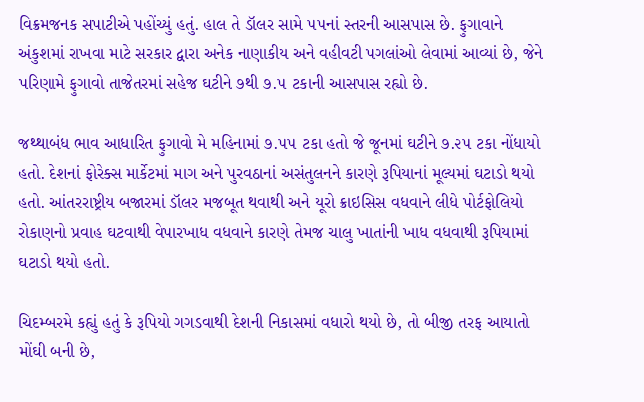વિક્રમજનક સપાટીએ પહોંચ્યું હતું. હાલ તે ડૉલર સામે ૫૫નાં સ્તરની આસપાસ છે. ફુગાવાને અંકુશમાં રાખવા માટે સરકાર દ્વારા અનેક નાણાકીય અને વહીવટી પગલાંઓ લેવામાં આવ્યાં છે, જેને પરિણામે ફુગાવો તાજેતરમાં સહેજ ઘટીને ૭થી ૭.૫ ટકાની આસપાસ રહ્યો છે.

જથ્થાબંધ ભાવ આધારિત ફુગાવો મે મહિનામાં ૭.૫૫ ટકા હતો જે જૂનમાં ઘટીને ૭.૨૫ ટકા નોંધાયો હતો. દેશનાં ફોરેક્સ માર્કેટમાં માગ અને પુરવઠાનાં અસંતુલનને કારણે રૂપિયાનાં મૂલ્યમાં ઘટાડો થયો હતો. આંતરરાષ્ટ્રીય બજારમાં ડૉલર મજબૂત થવાથી અને યૂરો ક્રાઇસિસ વધવાને લીધે પોર્ટફોલિયો રોકાણનો પ્રવાહ ઘટવાથી વેપારખાધ વધવાને કારણે તેમજ ચાલુ ખાતાંની ખાધ વધવાથી રૂપિયામાં ઘટાડો થયો હતો.

ચિદમ્બરમે કહ્યું હતું કે રૂપિયો ગગડવાથી દેશની નિકાસમાં વધારો થયો છે, તો બીજી તરફ આયાતો મોંઘી બની છે,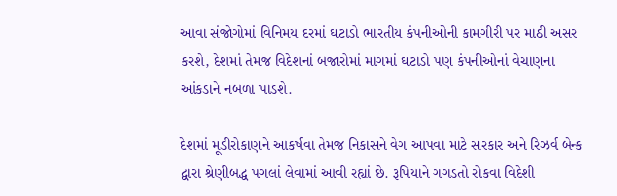આવા સંજોગોમાં વિનિમય દરમાં ઘટાડો ભારતીય કંપનીઓની કામગીરી પર માઠી અસર કરશે, દેશમાં તેમજ વિદેશનાં બજારોમાં માગમાં ઘટાડો પણ કંપનીઓનાં વેચાણના આંકડાને નબળા પાડશે.

દેશમાં મૂડીરોકાણને આકર્ષવા તેમજ નિકાસને વેગ આપવા માટે સરકાર અને રિઝર્વ બેન્ક દ્વારા શ્રેણીબદ્ધ પગલાં લેવામાં આવી રહ્યાં છે. રૂપિયાને ગગડતો રોકવા વિદેશી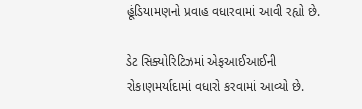હૂંડિયામણનો પ્રવાહ વધારવામાં આવી રહ્યો છે.

ડેટ સિક્યોરિટિઝમાં એફઆઈઆઈની રોકાણમર્યાદામાં વધારો કરવામાં આવ્યો છે.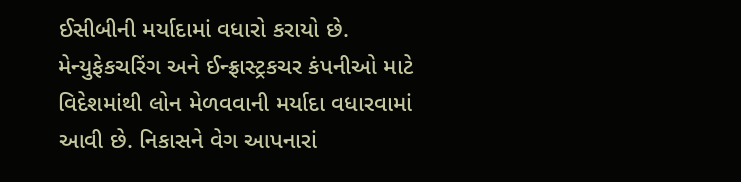ઈસીબીની મર્યાદામાં વધારો કરાયો છે. મેન્યુફેકચરિંગ અને ઈન્ફ્રાસ્ટ્રકચર કંપનીઓ માટે વિદેશમાંથી લોન મેળવવાની મર્યાદા વધારવામાં આવી છે. નિકાસને વેગ આપનારાં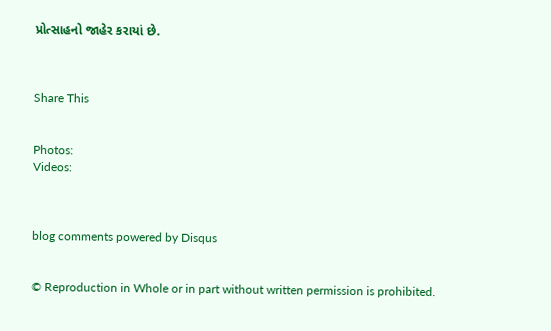પ્રોત્સાહનો જાહેર કરાયાં છે.



Share This


Photos:
Videos:



blog comments powered by Disqus


© Reproduction in Whole or in part without written permission is prohibited.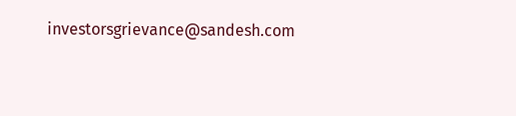investorsgrievance@sandesh.com